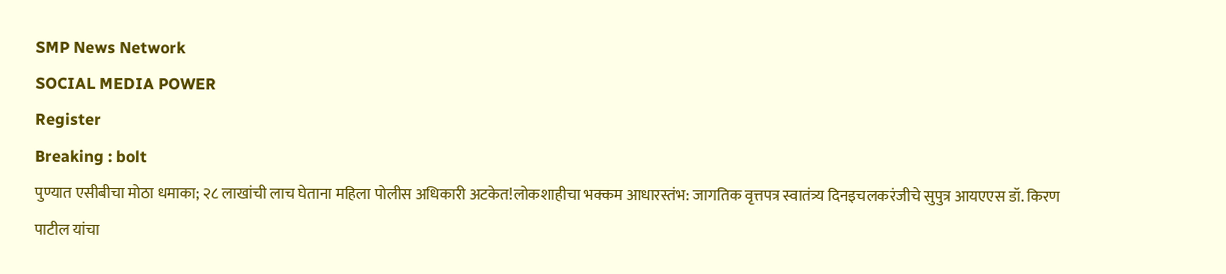SMP News Network
SOCIAL MEDIA POWER
Register
Breaking : bolt
पुण्यात एसीबीचा मोठा धमाका; २८ लाखांची लाच घेताना महिला पोलीस अधिकारी अटकेत!लोकशाहीचा भक्कम आधारस्तंभ: जागतिक वृत्तपत्र स्वातंत्र्य दिनइचलकरंजीचे सुपुत्र आयएएस डॉ. किरण पाटील यांचा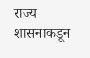राज्य शासनाकडून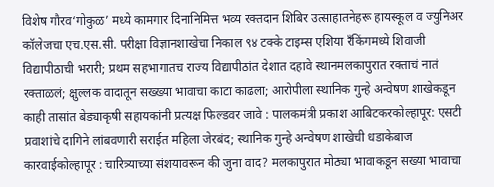विशेष गौरव‘गोकुळ’ मध्ये कामगार दिनानिमित्त भव्य रक्तदान शिबिर उत्साहातनेहरू हायस्कूल व ज्युनिअर कॉलेजचा एच.एस.सी. परीक्षा विज्ञानशाखेचा निकाल ९४ टक्के टाइम्स एशिया रँकिंगमध्ये शिवाजी विद्यापीठाची भरारी; प्रथम सहभागातच राज्य विद्यापीठांत देशात दहावे स्थानमलकापुरात रक्ताचं नातं रक्ताळलं; क्षुल्लक वादातून सख्ख्या भावाचा काटा काढला; आरोपीला स्थानिक गुन्हे अन्वेषण शाखेकडून काही तासांत बेड्याकृषी सहायकांनी प्रत्यक्ष फिल्डवर जावे : पालकमंत्री प्रकाश आबिटकरकोल्हापूर: एसटी प्रवाशांचे दागिने लांबवणारी सराईत महिला जेरबंद; स्थानिक गुन्हे अन्वेषण शाखेची धडाकेबाज कारवाईकोल्हापूर : चारित्र्याच्या संशयावरून की जुना वाद? मलकापुरात मोठ्या भावाकडून सख्या भावाचा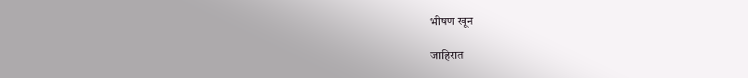भीषण खून

जाहिरात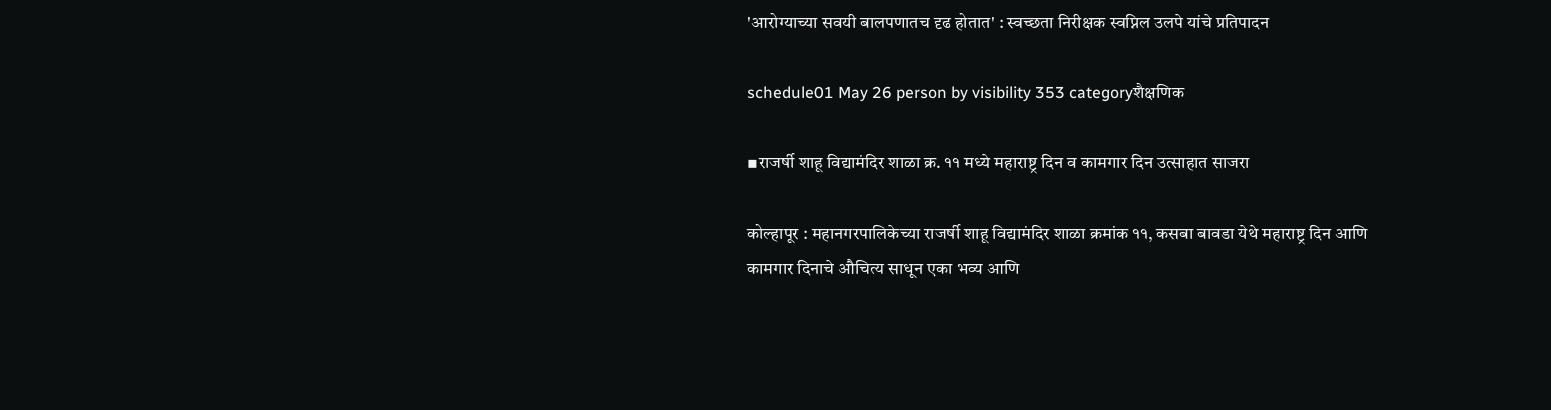'आरोग्याच्या सवयी बालपणातच दृढ होतात' : स्वच्छता निरीक्षक स्वप्निल उलपे यांचे प्रतिपादन

schedule01 May 26 person by visibility 353 categoryशैक्षणिक

▪राजर्षी शाहू विद्यामंदिर शाळा क्र. ११ मध्ये महाराष्ट्र दिन व कामगार दिन उत्साहात साजरा

कोल्हापूर : महानगरपालिकेच्या राजर्षी शाहू विद्यामंदिर शाळा क्रमांक ११, कसबा बावडा येथे महाराष्ट्र दिन आणि कामगार दिनाचे औचित्य साधून एका भव्य आणि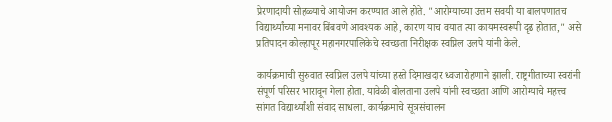प्रेरणादायी सोहळ्याचे आयोजन करण्यात आले होते. "आरोग्याच्या उत्तम सवयी या बालपणातच विद्यार्थ्यांच्या मनावर बिंबवणे आवश्यक आहे, कारण याच वयात त्या कायमस्वरूपी दृढ होतात," असे प्रतिपादन कोल्हापूर महानगरपालिकेचे स्वच्छता निरीक्षक स्वप्निल उलपे यांनी केले.

कार्यक्रमाची सुरुवात स्वप्निल उलपे यांच्या हस्ते दिमाखदार ध्वजारोहणाने झाली. राष्ट्रगीताच्या स्वरांनी संपूर्ण परिसर भारावून गेला होता. यावेळी बोलताना उलपे यांनी स्वच्छता आणि आरोग्याचे महत्त्व सांगत विद्यार्थ्यांशी संवाद साधला. कार्यक्रमाचे सूत्रसंचालन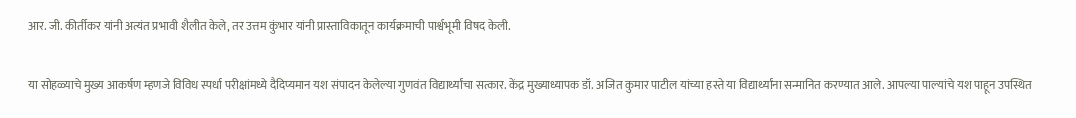आर. जी. कीर्तीकर यांनी अत्यंत प्रभावी शैलीत केले, तर उत्तम कुंभार यांनी प्रास्ताविकातून कार्यक्रमाची पार्श्वभूमी विषद केली.

या सोहळ्याचे मुख्य आकर्षण म्हणजे विविध स्पर्धा परीक्षांमध्ये दैदिप्यमान यश संपादन केलेल्या गुणवंत विद्यार्थ्यांचा सत्कार. केंद्र मुख्याध्यापक डॉ. अजित कुमार पाटील यांच्या हस्ते या विद्यार्थ्यांना सन्मानित करण्यात आले. आपल्या पाल्यांचे यश पाहून उपस्थित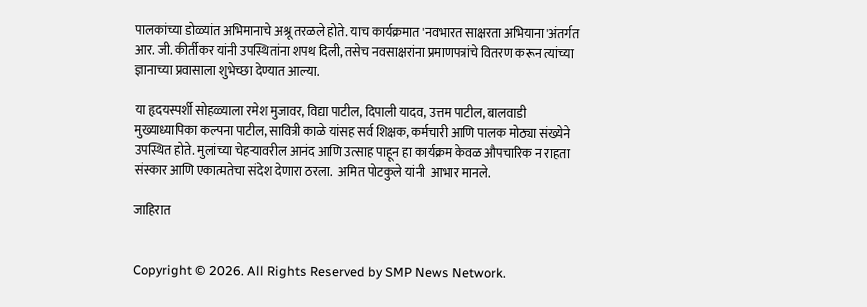पालकांच्या डोळ्यांत अभिमानाचे अश्रू तरळले होते. याच कार्यक्रमात 'नवभारत साक्षरता अभियाना'अंतर्गत आर. जी. कीर्तीकर यांनी उपस्थितांना शपथ दिली, तसेच नवसाक्षरांना प्रमाणपत्रांचे वितरण करून त्यांच्या ज्ञानाच्या प्रवासाला शुभेच्छा देण्यात आल्या.

या हृदयस्पर्शी सोहळ्याला रमेश मुजावर, विद्या पाटील, दिपाली यादव, उत्तम पाटील, बालवाडी मुख्याध्यापिका कल्पना पाटील, सावित्री काळे यांसह सर्व शिक्षक, कर्मचारी आणि पालक मोठ्या संख्येने उपस्थित होते. मुलांच्या चेहऱ्यावरील आनंद आणि उत्साह पाहून हा कार्यक्रम केवळ औपचारिक न राहता संस्कार आणि एकात्मतेचा संदेश देणारा ठरला.  अमित पोटकुले यांनी  आभार मानले.

जाहिरात


Copyright © 2026. All Rights Reserved by SMP News Network.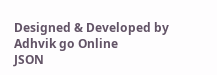Designed & Developed by Adhvik go Online
JSON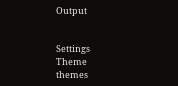Output


Settings
Theme
themes